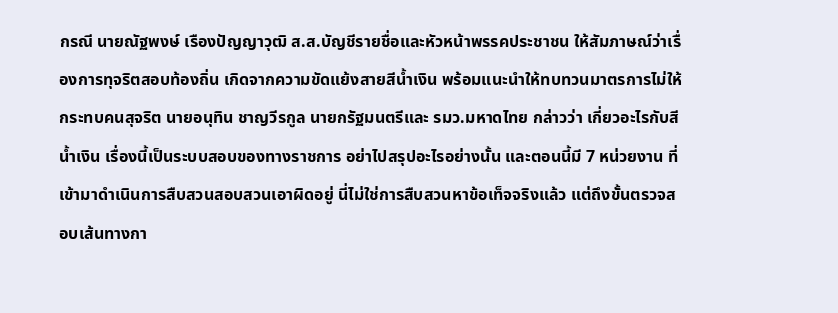กรณี นายณัฐพงษ์ เรืองปัญญาวุฒิ ส.ส.บัญชีรายชื่อและหัวหน้าพรรคประชาชน ให้สัมภาษณ์ว่าเรื่องการทุจริตสอบท้องถิ่น เกิดจากความขัดแย้งสายสีน้ำเงิน พร้อมแนะนำให้ทบทวนมาตรการไม่ให้กระทบคนสุจริต นายอนุทิน ชาญวีรกูล นายกรัฐมนตรีและ รมว.มหาดไทย กล่าวว่า เกี่ยวอะไรกับสีน้ำเงิน เรื่องนี้เป็นระบบสอบของทางราชการ อย่าไปสรุปอะไรอย่างนั้น และตอนนี้มี 7 หน่วยงาน ที่เข้ามาดำเนินการสืบสวนสอบสวนเอาผิดอยู่ นี่ไม่ใช่การสืบสวนหาข้อเท็จจริงแล้ว แต่ถึงขั้นตรวจสอบเส้นทางกา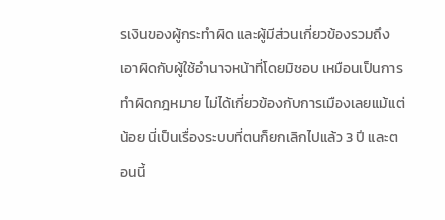รเงินของผู้กระทำผิด และผู้มีส่วนเกี่ยวข้องรวมถึงเอาผิดกับผู้ใช้อำนาจหน้าที่โดยมิชอบ เหมือนเป็นการทำผิดกฎหมาย ไม่ได้เกี่ยวข้องกับการเมืองเลยแม้แต่น้อย นี่เป็นเรื่องระบบที่ตนก็ยกเลิกไปแล้ว 3 ปี และตอนนี้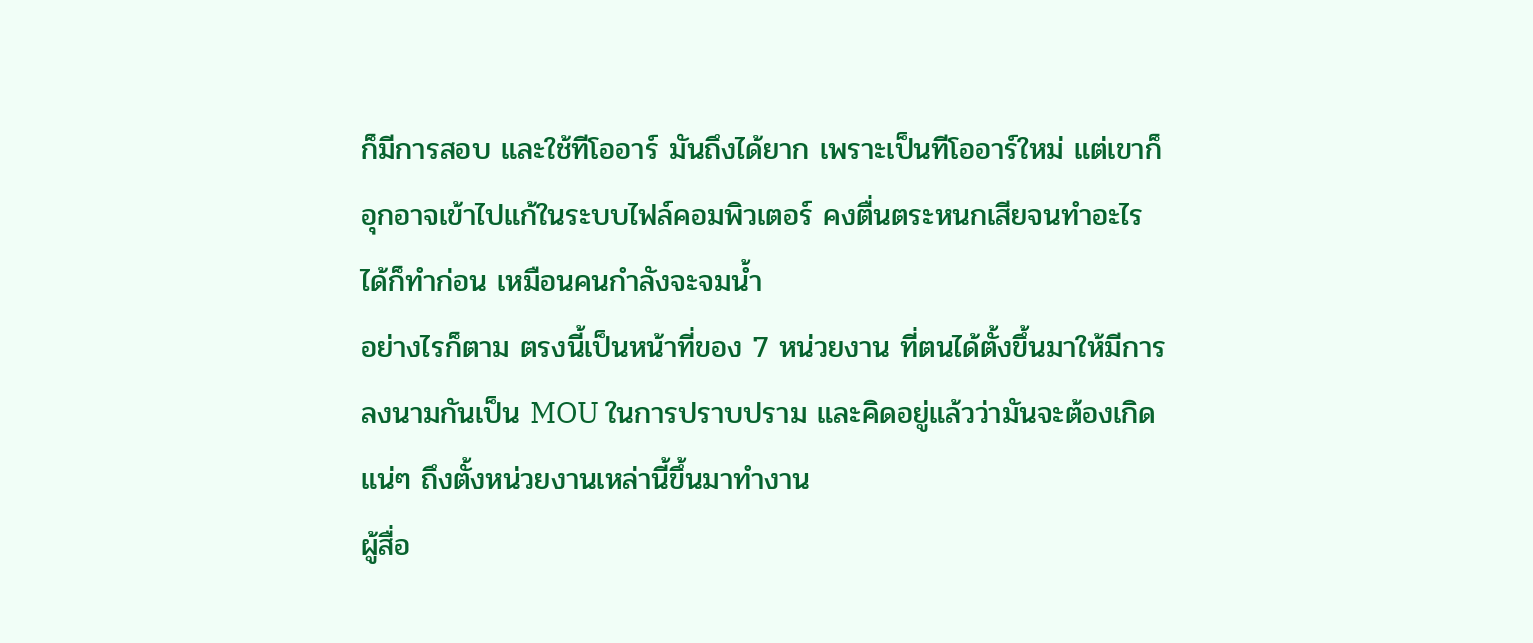ก็มีการสอบ และใช้ทีโออาร์ มันถึงได้ยาก เพราะเป็นทีโออาร์ใหม่ แต่เขาก็อุกอาจเข้าไปแก้ในระบบไฟล์คอมพิวเตอร์ คงตื่นตระหนกเสียจนทำอะไรได้ก็ทำก่อน เหมือนคนกำลังจะจมน้ำ
อย่างไรก็ตาม ตรงนี้เป็นหน้าที่ของ 7 หน่วยงาน ที่ตนได้ตั้งขึ้นมาให้มีการลงนามกันเป็น MOU ในการปราบปราม และคิดอยู่แล้วว่ามันจะต้องเกิดแน่ๆ ถึงตั้งหน่วยงานเหล่านี้ขึ้นมาทำงาน
ผู้สื่อ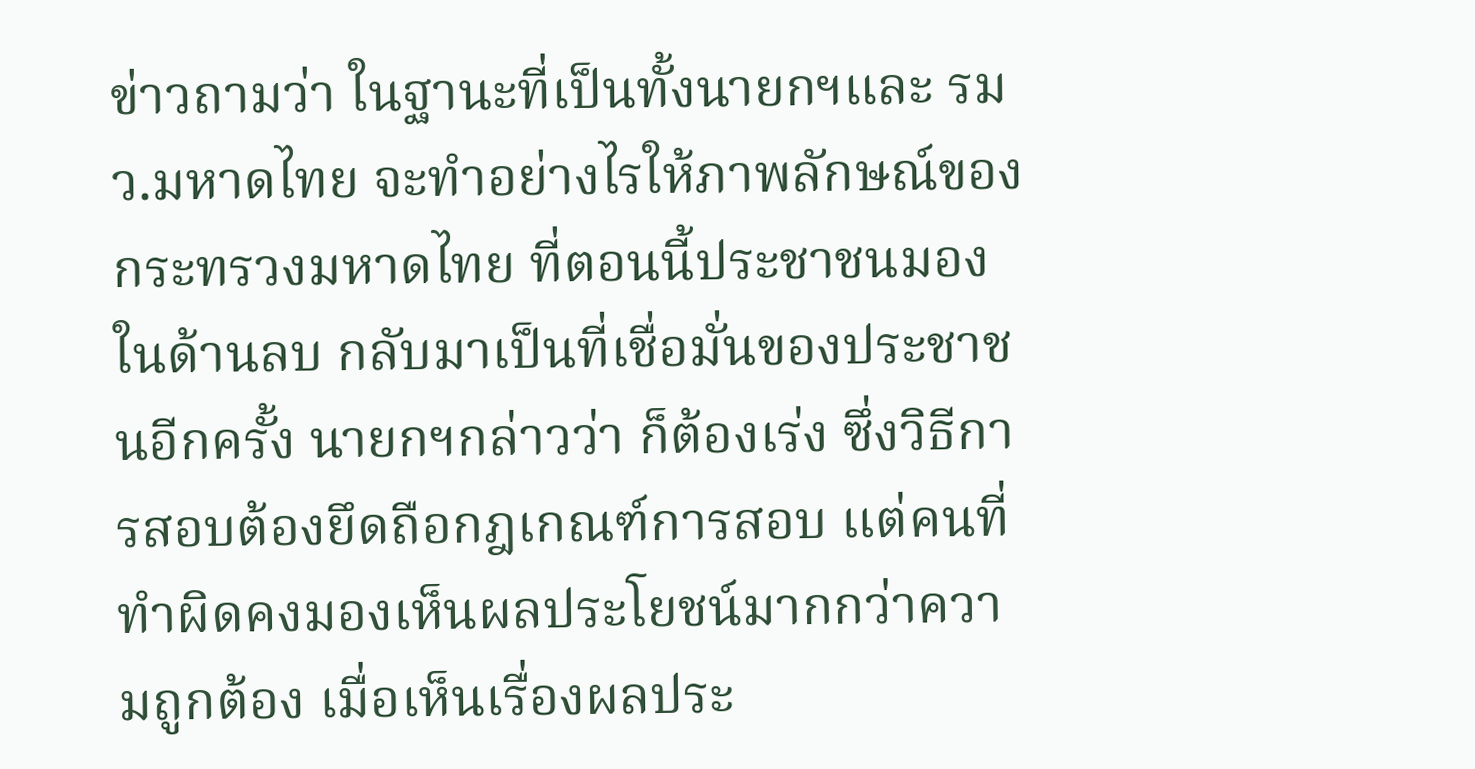ข่าวถามว่า ในฐานะที่เป็นทั้งนายกฯและ รมว.มหาดไทย จะทำอย่างไรให้ภาพลักษณ์ของกระทรวงมหาดไทย ที่ตอนนี้ประชาชนมองในด้านลบ กลับมาเป็นที่เชื่อมั่นของประชาชนอีกครั้ง นายกฯกล่าวว่า ก็ต้องเร่ง ซึ่งวิธีการสอบต้องยึดถือกฎเกณฑ์การสอบ แต่คนที่ทำผิดคงมองเห็นผลประโยชน์มากกว่าความถูกต้อง เมื่อเห็นเรื่องผลประ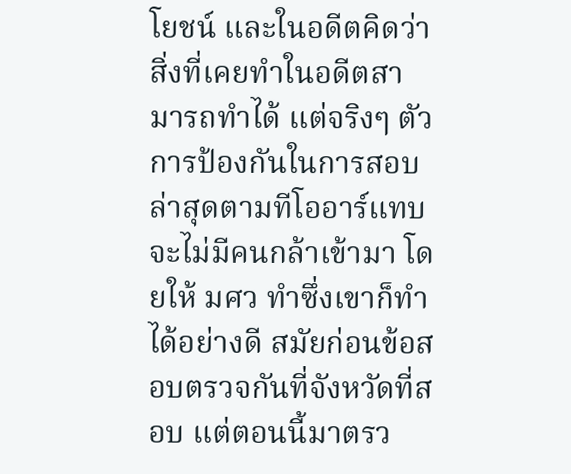โยชน์ และในอดีตคิดว่าสิ่งที่เคยทำในอดีตสามารถทำได้ แต่จริงๆ ตัวการป้องกันในการสอบล่าสุดตามทีโออาร์แทบจะไม่มีคนกล้าเข้ามา โดยให้ มศว ทำซึ่งเขาก็ทำได้อย่างดี สมัยก่อนข้อสอบตรวจกันที่จังหวัดที่สอบ แต่ตอนนี้มาตรว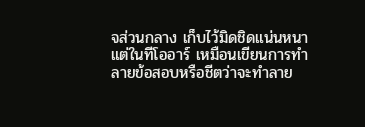จส่วนกลาง เก็บไว้มิดชิดแน่นหนา แต่ในทีโออาร์ เหมือนเขียนการทำลายข้อสอบหรือชีตว่าจะทำลาย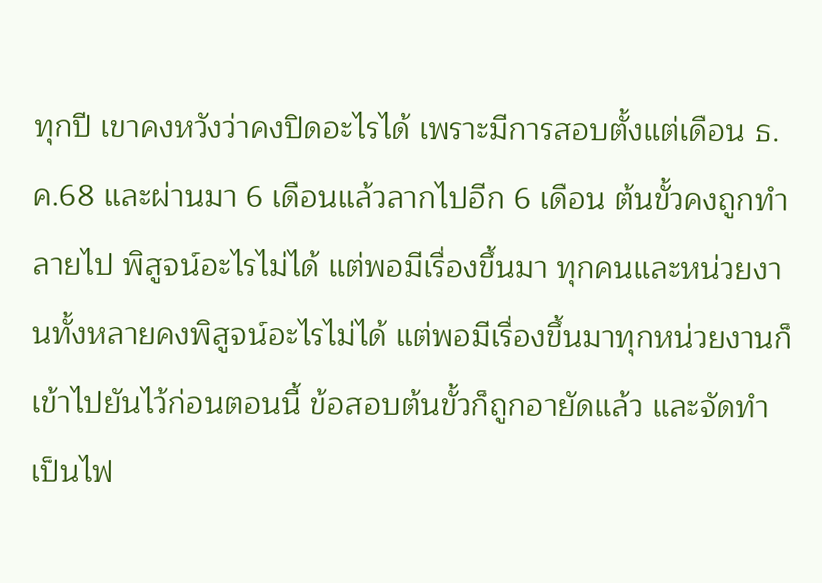ทุกปี เขาคงหวังว่าคงปิดอะไรได้ เพราะมีการสอบตั้งแต่เดือน ธ.ค.68 และผ่านมา 6 เดือนแล้วลากไปอีก 6 เดือน ต้นขั้วคงถูกทำลายไป พิสูจน์อะไรไม่ได้ แต่พอมีเรื่องขึ้นมา ทุกคนและหน่วยงานทั้งหลายคงพิสูจน์อะไรไม่ได้ แต่พอมีเรื่องขึ้นมาทุกหน่วยงานก็เข้าไปยันไว้ก่อนตอนนี้ ข้อสอบต้นขั้วก็ถูกอายัดแล้ว และจัดทำเป็นไฟ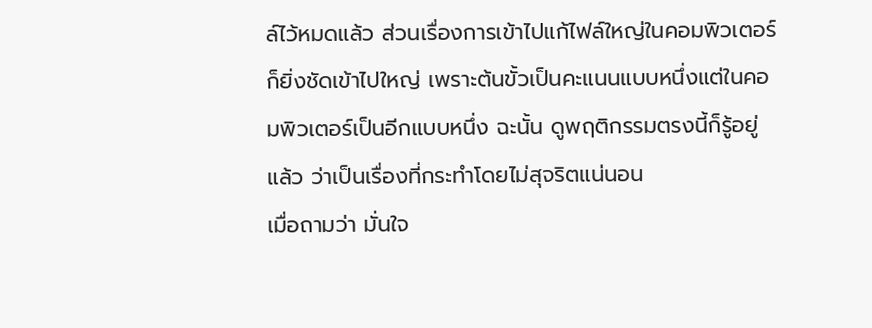ล์ไว้หมดแล้ว ส่วนเรื่องการเข้าไปแก้ไฟล์ใหญ่ในคอมพิวเตอร์ ก็ยิ่งชัดเข้าไปใหญ่ เพราะต้นขั้วเป็นคะแนนแบบหนึ่งแต่ในคอมพิวเตอร์เป็นอีกแบบหนึ่ง ฉะนั้น ดูพฤติกรรมตรงนี้ก็รู้อยู่แล้ว ว่าเป็นเรื่องที่กระทำโดยไม่สุจริตแน่นอน
เมื่อถามว่า มั่นใจ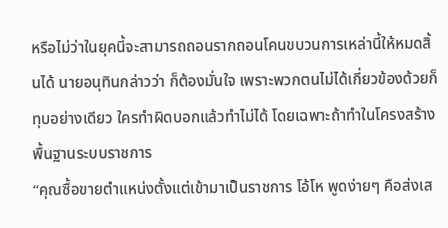หรือไม่ว่าในยุคนี้จะสามารถถอนรากถอนโคนขบวนการเหล่านี้ให้หมดสิ้นได้ นายอนุทินกล่าวว่า ก็ต้องมั่นใจ เพราะพวกตนไม่ได้เกี่ยวข้องด้วยก็ทุบอย่างเดียว ใครทำผิดบอกแล้วทำไม่ได้ โดยเฉพาะถ้าทำในโครงสร้างพื้นฐานระบบราชการ
“คุณซื้อขายตำแหน่งตั้งแต่เข้ามาเป็นราชการ โอ้โห พูดง่ายๆ คือส่งเส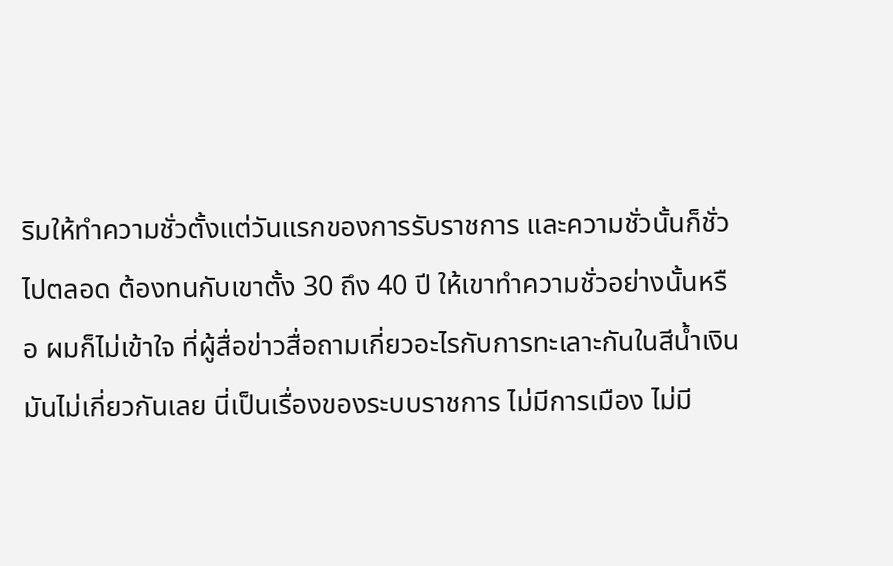ริมให้ทำความชั่วตั้งแต่วันแรกของการรับราชการ และความชั่วนั้นก็ชั่วไปตลอด ต้องทนกับเขาตั้ง 30 ถึง 40 ปี ให้เขาทำความชั่วอย่างนั้นหรือ ผมก็ไม่เข้าใจ ที่ผู้สื่อข่าวสื่อถามเกี่ยวอะไรกับการทะเลาะกันในสีน้ำเงิน มันไม่เกี่ยวกันเลย นี่เป็นเรื่องของระบบราชการ ไม่มีการเมือง ไม่มี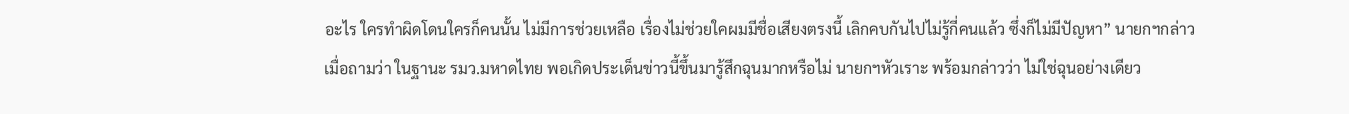อะไร ใครทำผิดโดนใครก็คนนั้น ไม่มีการช่วยเหลือ เรื่องไม่ช่วยใคผมมีชื่อเสียงตรงนี้ เลิกคบกันไปไม่รู้กี่คนแล้ว ซึ่งก็ไม่มีปัญหา” นายกฯกล่าว
เมื่อถามว่า ในฐานะ รมว.มหาดไทย พอเกิดประเด็นข่าวนี้ขึ้นมารู้สึกฉุนมากหรือไม่ นายกฯหัวเราะ พร้อมกล่าวว่า ไม่ใช่ฉุนอย่างเดียว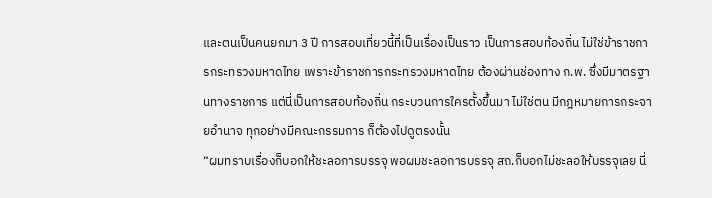และตนเป็นคนยกมา 3 ปี การสอบเที่ยวนี้ที่เป็นเรื่องเป็นราว เป็นการสอบท้องถิ่น ไม่ใช่ข้าราชการกระทรวงมหาดไทย เพราะข้าราชการกระทรวงมหาดไทย ต้องผ่านช่องทาง ก.พ. ซึ่งมีมาตรฐานทางราชการ แต่นี่เป็นการสอบท้องถิ่น กระบวนการใครตั้งขึ้นมา ไม่ใช่ตน มีกฎหมายการกระจายอำนาจ ทุกอย่างมีคณะกรรมการ ก็ต้องไปดูตรงนั้น
“ผมทราบเรื่องก็บอกให้ชะลอการบรรจุ พอผมชะลอการบรรจุ สถ.ก็บอกไม่ชะลอให้บรรจุเลย นี่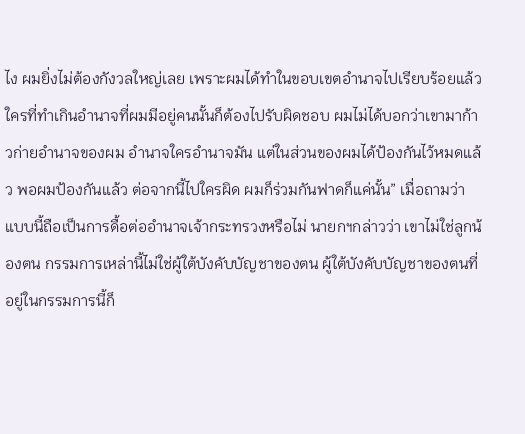ไง ผมยิ่งไม่ต้องกังวลใหญ่เลย เพราะผมได้ทำในขอบเขตอำนาจไปเรียบร้อยแล้ว ใครที่ทำเกินอำนาจที่ผมมีอยู่คนนั้นก็ต้องไปรับผิดชอบ ผมไม่ได้บอกว่าเขามาก้าวก่ายอำนาจของผม อำนาจใครอำนาจมัน แต่ในส่วนของผมได้ป้องกันไว้หมดแล้ว พอผมป้องกันแล้ว ต่อจากนี้ไปใครผิด ผมก็ร่วมกันฟาดก็แค่นั้น” เมื่อถามว่า แบบนี้ถือเป็นการดื้อต่ออำนาจเจ้ากระทรวงหรือไม่ นายกฯกล่าวว่า เขาไม่ใช่ลูกน้องตน กรรมการเหล่านี้ไม่ใช่ผู้ใต้บังคับบัญชาของตน ผู้ใต้บังคับบัญชาของตนที่อยู่ในกรรมการนี้ก็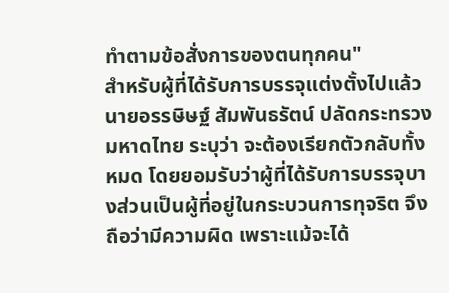ทำตามข้อสั่งการของตนทุกคน"
สำหรับผู้ที่ได้รับการบรรจุแต่งตั้งไปแล้ว นายอรรษิษฐ์ สัมพันธรัตน์ ปลัดกระทรวงมหาดไทย ระบุว่า จะต้องเรียกตัวกลับทั้งหมด โดยยอมรับว่าผู้ที่ได้รับการบรรจุบางส่วนเป็นผู้ที่อยู่ในกระบวนการทุจริต จึงถือว่ามีความผิด เพราะแม้จะได้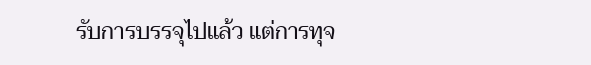รับการบรรจุไปแล้ว แต่การทุจ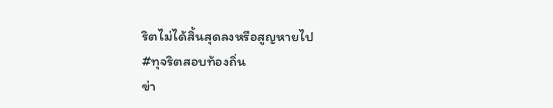ริตไม่ได้สิ้นสุดลงหรือสูญหายไป
#ทุจริตสอบท้องถิ่น
ข่า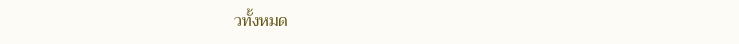วทั้งหมด